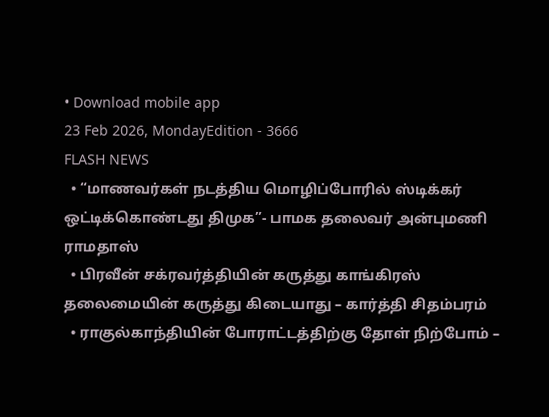• Download mobile app
23 Feb 2026, MondayEdition - 3666
FLASH NEWS
  • “மாணவர்கள் நடத்திய மொழிப்போரில் ஸ்டிக்கர் ஒட்டிக்கொண்டது திமுக”- பாமக தலைவர் அன்புமணி ராமதாஸ்
  • பிரவீன் சக்ரவர்த்தியின் கருத்து காங்கிரஸ் தலைமையின் கருத்து கிடையாது – கார்த்தி சிதம்பரம்
  • ராகுல்காந்தியின் போராட்டத்திற்கு தோள் நிற்போம் –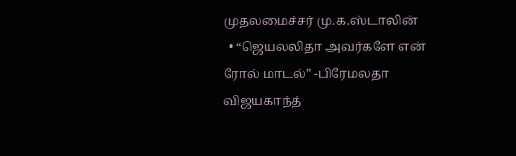முதலமைச்சர் மு.க.ஸ்டாலின்
  • “ஜெயலலிதா அவர்களே என் ரோல் மாடல்” -பிரேமலதா விஜயகாந்த்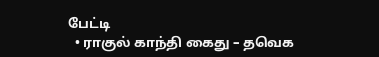பேட்டி
  • ராகுல் காந்தி கைது – தவெக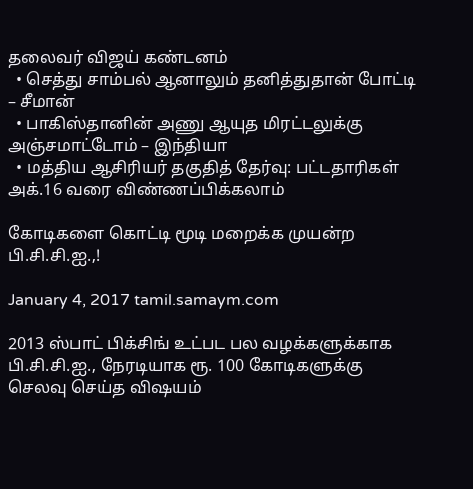தலைவர் விஜய் கண்டனம்
  • செத்து சாம்பல் ஆனாலும் தனித்துதான் போட்டி – சீமான்
  • பாகிஸ்தானின் அணு ஆயுத மிரட்டலுக்கு அஞ்சமாட்டோம் – இந்தியா
  • மத்திய ஆசிரியர் தகுதித் தேர்வு: பட்டதாரிகள் அக்.16 வரை விண்ணப்பிக்கலாம்

கோடிகளை கொட்டி மூடி மறைக்க முயன்ற பி.சி.சி.ஐ.,!

January 4, 2017 tamil.samaym.com

2013 ஸ்பாட் பிக்சிங் உட்பட பல வழக்களுக்காக பி.சி.சி.ஐ., நேரடியாக ரூ. 100 கோடிகளுக்கு செலவு செய்த விஷயம்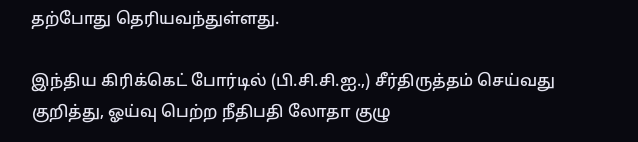தற்போது தெரியவந்துள்ளது.

இந்திய கிரிக்கெட் போர்டில் (பி.சி.சி.ஐ.,) சீர்திருத்தம் செய்வது குறித்து, ஓய்வு பெற்ற நீதிபதி லோதா குழு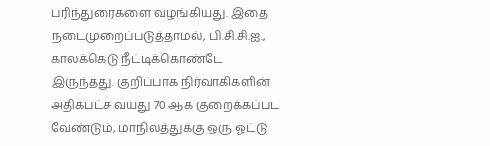பரிந்துரைகளை வழங்கியது. இதை நடைமுறைப்படுத்தாமல், பி.சி.சி.ஐ., காலக்கெடு நீட்டிக்கொண்டே இருந்தது. குறிப்பாக நிர்வாகிகளின் அதிகபட்ச வயது 70 ஆக குறைக்கப்பட வேண்டும், மாநிலத்துக்கு ஒரு ஓட்டு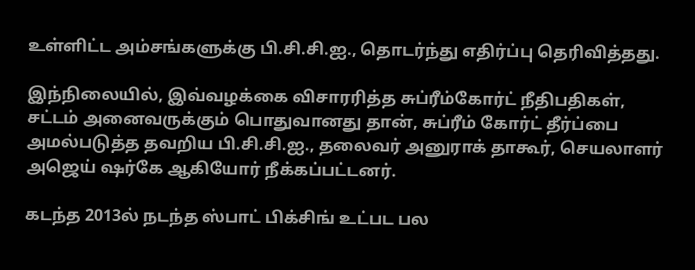உள்ளிட்ட அம்சங்களுக்கு பி.சி.சி.ஐ., தொடர்ந்து எதிர்ப்பு தெரிவித்தது.

இந்நிலையில், இவ்வழக்கை விசாரரித்த சுப்ரீம்கோர்ட் நீதிபதிகள், சட்டம் அனைவருக்கும் பொதுவானது தான், சுப்ரீம் கோர்ட் தீர்ப்பை அமல்படுத்த தவறிய பி.சி.சி.ஐ., தலைவர் அனுராக் தாகூர், செயலாளர் அஜெய் ஷர்கே ஆகியோர் நீக்கப்பட்டனர்.

கடந்த 2013ல் நடந்த ஸ்பாட் பிக்சிங் உட்பட பல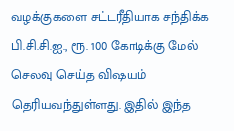வழக்குகளை சட்டரீதியாக சந்திக்க பி.சி.சி.ஐ., ரூ. 100 கோடிக்கு மேல் செலவு செய்த விஷயம் தெரியவந்துள்ளது. இதில் இந்த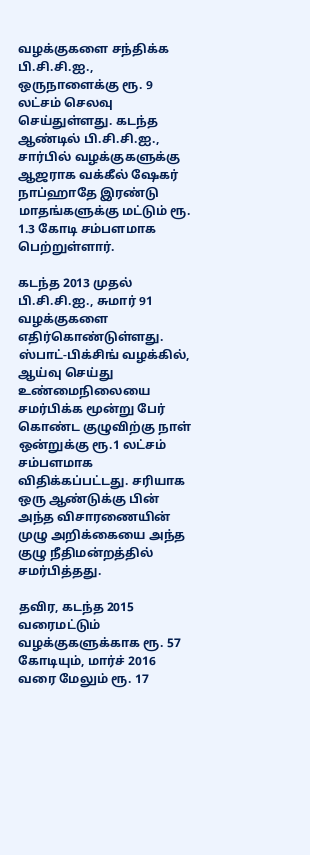வழக்குகளை சந்திக்க பி.சி.சி.ஐ., ஒருநாளைக்கு ரூ. 9 லட்சம் செலவு செய்துள்ளது. கடந்த ஆண்டில் பி.சி.சி.ஐ., சார்பில் வழக்குகளுக்கு ஆஜராக வக்கீல் ஷேகர் நாப்ஹாதே இரண்டு மாதங்களுக்கு மட்டும் ரூ. 1.3 கோடி சம்பளமாக பெற்றுள்ளார்.

கடந்த 2013 முதல் பி.சி.சி.ஐ., சுமார் 91 வழக்குகளை எதிர்கொண்டுள்ளது. ஸ்பாட்-பிக்சிங் வழக்கில், ஆய்வு செய்து உண்மைநிலையை சமர்பிக்க மூன்று பேர் கொண்ட குழுவிற்கு நாள் ஒன்றுக்கு ரூ.1 லட்சம் சம்பளமாக விதிக்கப்பட்டது. சரியாக ஒரு ஆண்டுக்கு பின் அந்த விசாரணையின் முழு அறிக்கையை அந்த குழு நீதிமன்றத்தில் சமர்பித்தது.

தவிர, கடந்த 2015 வரைமட்டும் வழக்குகளுக்காக ரூ. 57 கோடியும், மார்ச் 2016 வரை மேலும் ரூ. 17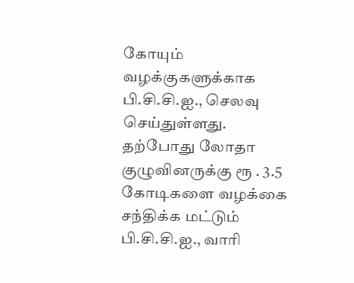கோயும் வழக்குகளுக்காக பி.சி.சி.ஐ., செலவு செய்துள்ளது. தற்போது லோதா குழுவினருக்கு ரூ . 3.5 கோடிகளை வழக்கை சந்திக்க மட்டும் பி.சி.சி.ஐ., வாரி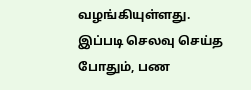வழங்கியுள்ளது. இப்படி செலவு செய்த போதும், பண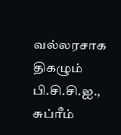வல்லரசாக திகழும் பி.சி.சி.ஐ., சுப்ரீம்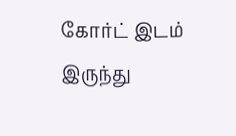கோர்ட் இடம் இருந்து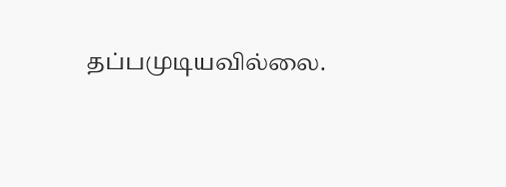தப்பமுடியவில்லை.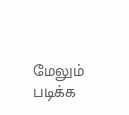மேலும் படிக்க